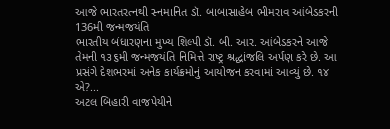આજે ભારતરત્નથી સ્નમાનિત ડૉ. બાબાસાહેબ ભીમરાવ આંબેડકરની 136મી જન્મજયંતિ
ભારતીય બંધારણના મુખ્ય શિલ્પી ડૉ. બી. આર. આંબેડકરને આજે તેમની ૧૩૬મી જન્મજયંતિ નિમિત્તે રાષ્ટ્ર શ્રદ્ધાંજલિ અર્પણ કરે છે. આ પ્રસંગે દેશભરમાં અનેક કાર્યક્રમોનું આયોજન કરવામાં આવ્યું છે. ૧૪ એ?...
અટલ બિહારી વાજપેયીને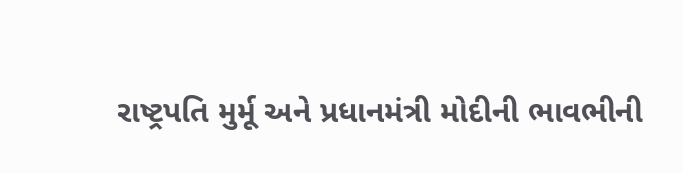રાષ્ટ્રપતિ મુર્મૂ અને પ્રધાનમંત્રી મોદીની ભાવભીની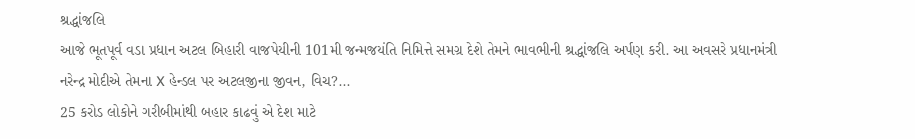શ્રદ્ધાંજલિ
આજે ભૂતપૂર્વ વડા પ્રધાન અટલ બિહારી વાજપેયીની 101મી જન્મજયંતિ નિમિત્તે સમગ્ર દેશે તેમને ભાવભીની શ્રદ્ધાંજલિ અર્પણ કરી. આ અવસરે પ્રધાનમંત્રી નરેન્દ્ર મોદીએ તેમના X હેન્ડલ પર અટલજીના જીવન, વિચ?...
25 કરોડ લોકોને ગરીબીમાંથી બહાર કાઢવું એ દેશ માટે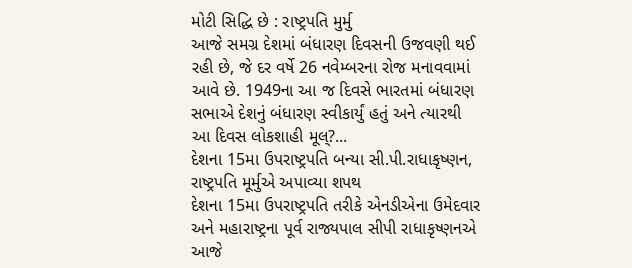મોટી સિદ્ધિ છે : રાષ્ટ્રપતિ મુર્મુ
આજે સમગ્ર દેશમાં બંધારણ દિવસની ઉજવણી થઈ રહી છે, જે દર વર્ષે 26 નવેમ્બરના રોજ મનાવવામાં આવે છે. 1949ના આ જ દિવસે ભારતમાં બંધારણ સભાએ દેશનું બંધારણ સ્વીકાર્યું હતું અને ત્યારથી આ દિવસ લોકશાહી મૂલ્?...
દેશના 15મા ઉપરાષ્ટ્રપતિ બન્યા સી.પી.રાધાકૃષ્ણન, રાષ્ટ્રપતિ મૂર્મુએ અપાવ્યા શપથ
દેશના 15મા ઉપરાષ્ટ્રપતિ તરીકે એનડીએના ઉમેદવાર અને મહારાષ્ટ્રના પૂર્વ રાજ્યપાલ સીપી રાધાકૃષ્ણનએ આજે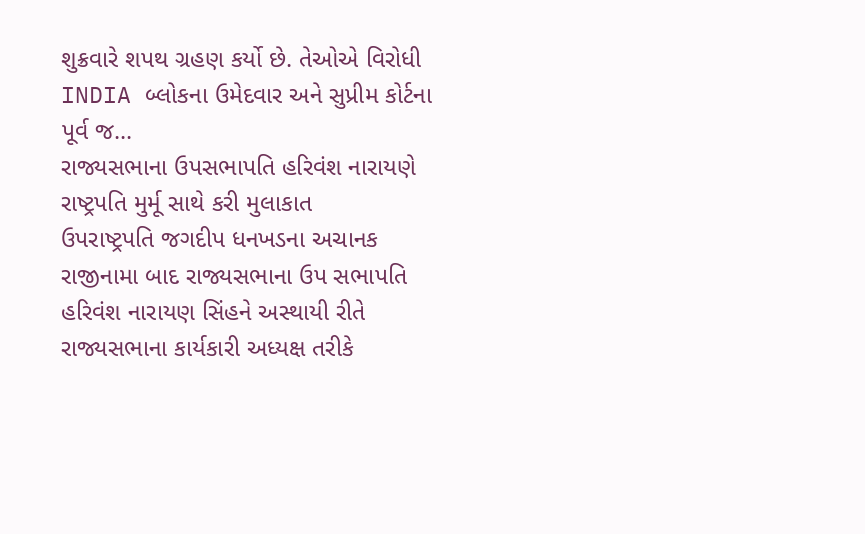શુક્રવારે શપથ ગ્રહણ કર્યો છે. તેઓએ વિરોધી INDIA બ્લોકના ઉમેદવાર અને સુપ્રીમ કોર્ટના પૂર્વ જ...
રાજ્યસભાના ઉપસભાપતિ હરિવંશ નારાયણે રાષ્ટ્રપતિ મુર્મૂ સાથે કરી મુલાકાત
ઉપરાષ્ટ્રપતિ જગદીપ ધનખડના અચાનક રાજીનામા બાદ રાજ્યસભાના ઉપ સભાપતિ હરિવંશ નારાયણ સિંહને અસ્થાયી રીતે રાજ્યસભાના કાર્યકારી અધ્યક્ષ તરીકે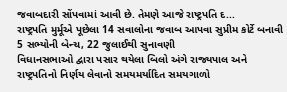જવાબદારી સોંપવામાં આવી છે. તેમણે આજે રાષ્ટ્રપતિ દ...
રાષ્ટ્રપતિ મુર્મૂએ પૂછેલા 14 સવાલોના જવાબ આપવા સુપ્રીમ કોર્ટે બનાવી 5 સભ્યોની બેન્ચ, 22 જુલાઈથી સુનાવણી
વિધાનસભાઓ દ્વારા પસાર થયેલા બિલો અંગે રાજ્યપાલ અને રાષ્ટ્રપતિનો નિર્ણય લેવાનો સમયમર્યાદિત સમયગાળો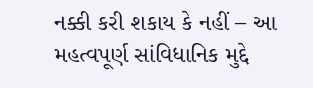નક્કી કરી શકાય કે નહીં – આ મહત્વપૂર્ણ સાંવિધાનિક મુદ્દે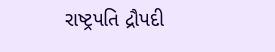રાષ્ટ્રપતિ દ્રૌપદી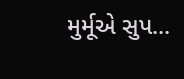મુર્મૂએ સુપ...